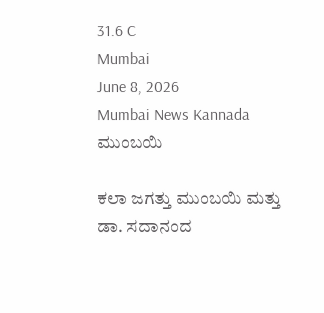31.6 C
Mumbai
June 8, 2026
Mumbai News Kannada
ಮುಂಬಯಿ

ಕಲಾ ಜಗತ್ತು ಮುಂಬಯಿ ಮತ್ತು ಡಾ. ಸದಾನಂದ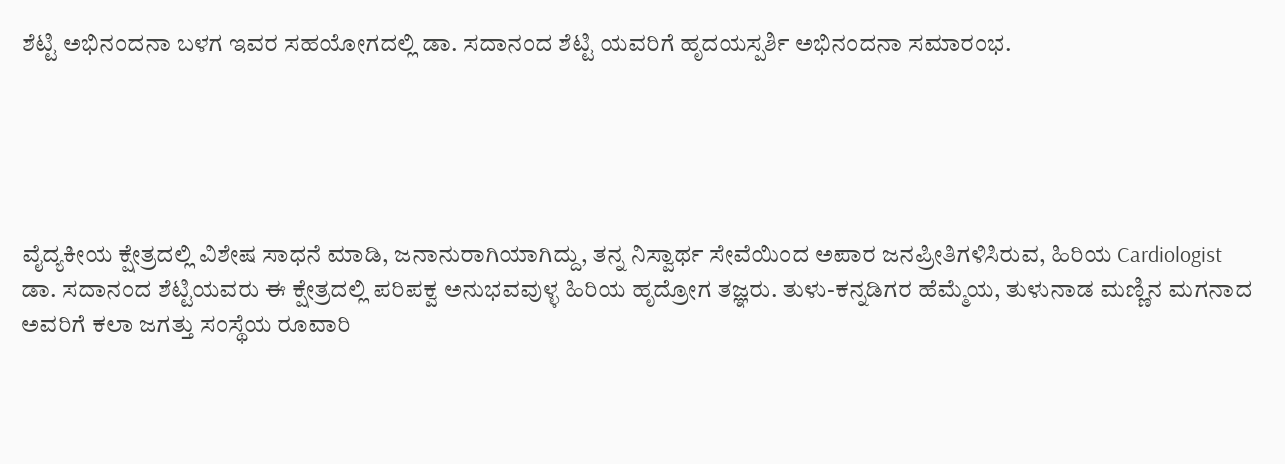ಶೆಟ್ಟಿ ಅಭಿನಂದನಾ ಬಳಗ ಇವರ ಸಹಯೋಗದಲ್ಲಿ ಡಾ. ಸದಾನಂದ ಶೆಟ್ಟಿ ಯವರಿಗೆ ಹೃದಯಸ್ಪರ್ಶಿ ಅಭಿನಂದನಾ ಸಮಾರಂಭ.





ವೈದ್ಯಕೀಯ ಕ್ಷೇತ್ರದಲ್ಲಿ ವಿಶೇಷ ಸಾಧನೆ ಮಾಡಿ, ಜನಾನುರಾಗಿಯಾಗಿದ್ದು, ತನ್ನ ನಿಸ್ವಾರ್ಥ ಸೇವೆಯಿಂದ ಅಪಾರ ಜನಪ್ರೀತಿಗಳಿಸಿರುವ, ಹಿರಿಯ Cardiologist ಡಾ. ಸದಾನಂದ ಶೆಟ್ಟಿಯವರು ಈ ಕ್ಷೇತ್ರದಲ್ಲಿ ಪರಿಪಕ್ವ ಅನುಭವವುಳ್ಳ ಹಿರಿಯ ಹೃದ್ರೋಗ ತಜ್ಞರು. ತುಳು-ಕನ್ನಡಿಗರ ಹೆಮ್ಮೆಯ, ತುಳುನಾಡ ಮಣ್ಣಿನ ಮಗನಾದ ಅವರಿಗೆ ಕಲಾ ಜಗತ್ತು ಸಂಸ್ಥೆಯ ರೂವಾರಿ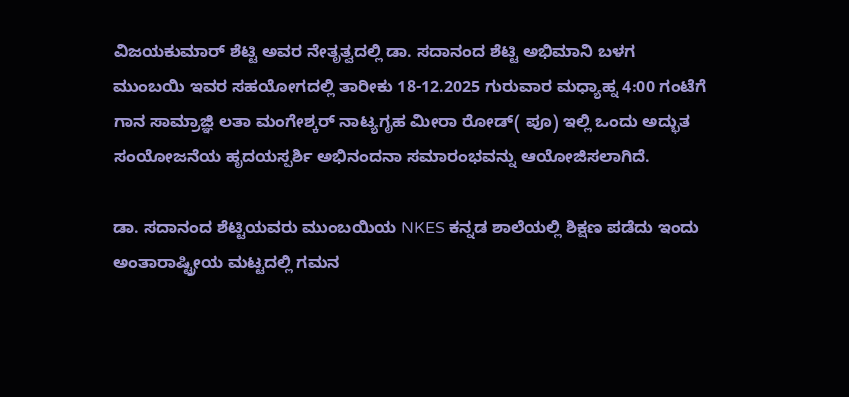ವಿಜಯಕುಮಾರ್ ಶೆಟ್ಟಿ ಅವರ ನೇತೃತ್ವದಲ್ಲಿ ಡಾ. ಸದಾನಂದ ಶೆಟ್ಟಿ ಅಭಿಮಾನಿ ಬಳಗ ಮುಂಬಯಿ ಇವರ ಸಹಯೋಗದಲ್ಲಿ ತಾರೀಕು 18-12.2025 ಗುರುವಾರ ಮಧ್ಯಾಹ್ನ 4:00 ಗಂಟೆಗೆ ಗಾನ ಸಾಮ್ರಾಜ್ಞಿ ಲತಾ ಮಂಗೇಶ್ಕರ್ ನಾಟ್ಯಗೃಹ ಮೀರಾ ರೋಡ್( ಪೂ) ಇಲ್ಲಿ ಒಂದು ಅದ್ಭುತ ಸಂಯೋಜನೆಯ ಹೃದಯಸ್ಪರ್ಶಿ ಅಭಿನಂದನಾ ಸಮಾರಂಭವನ್ನು ಆಯೋಜಿಸಲಾಗಿದೆ.

ಡಾ. ಸದಾನಂದ ಶೆಟ್ಟಿಯವರು ಮುಂಬಯಿಯ NKES ಕನ್ನಡ ಶಾಲೆಯಲ್ಲಿ ಶಿಕ್ಷಣ ಪಡೆದು ಇಂದು ಅಂತಾರಾಷ್ಟ್ರೀಯ ಮಟ್ಟದಲ್ಲಿ ಗಮನ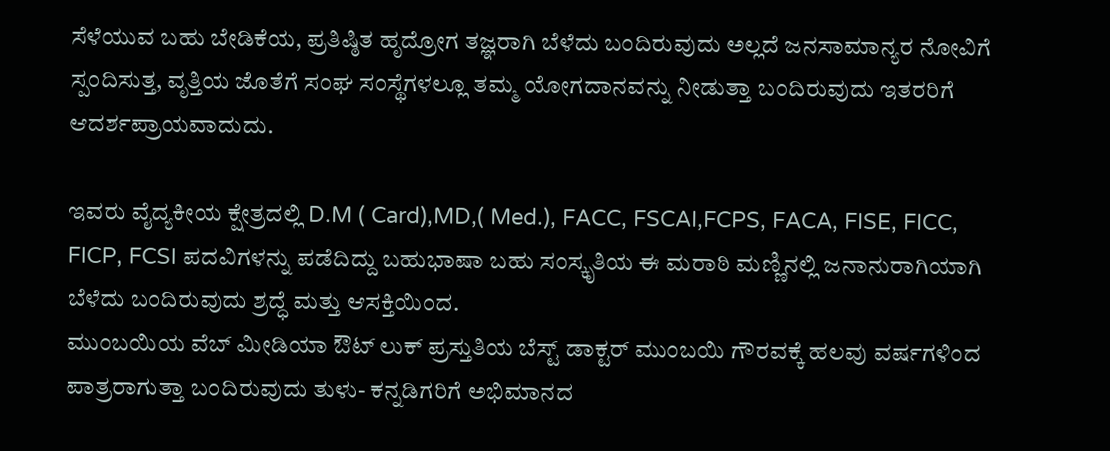ಸೆಳೆಯುವ ಬಹು ಬೇಡಿಕೆಯ, ಪ್ರತಿಷ್ಠಿತ ಹೃದ್ರೋಗ ತಜ್ಞರಾಗಿ ಬೆಳೆದು ಬಂದಿರುವುದು ಅಲ್ಲದೆ ಜನಸಾಮಾನ್ಯರ ನೋವಿಗೆ ಸ್ಪಂದಿಸುತ್ತ, ವೃತ್ತಿಯ ಜೊತೆಗೆ ಸಂಘ ಸಂಸ್ಥೆಗಳಲ್ಲೂ ತಮ್ಮ ಯೋಗದಾನವನ್ನು ನೀಡುತ್ತಾ ಬಂದಿರುವುದು ಇತರರಿಗೆ ಆದರ್ಶಪ್ರಾಯವಾದುದು.

ಇವರು ವೈದ್ಯಕೀಯ ಕ್ಷೇತ್ರದಲ್ಲಿ D.M ( Card),MD,( Med.), FACC, FSCAI,FCPS, FACA, FISE, FICC, FICP, FCSI ಪದವಿಗಳನ್ನು ಪಡೆದಿದ್ದು ಬಹುಭಾಷಾ ಬಹು ಸಂಸ್ಕೃತಿಯ ಈ ಮರಾಠಿ ಮಣ್ಣಿನಲ್ಲಿ ಜನಾನುರಾಗಿಯಾಗಿ ಬೆಳೆದು ಬಂದಿರುವುದು ಶ್ರದ್ಧೆ ಮತ್ತು ಆಸಕ್ತಿಯಿಂದ.
ಮುಂಬಯಿಯ ವೆಬ್ ಮೀಡಿಯಾ ಔಟ್ ಲುಕ್ ಪ್ರಸ್ತುತಿಯ ಬೆಸ್ಟ್‌ ಡಾಕ್ಟರ್ ಮುಂಬಯಿ ಗೌರವಕ್ಕೆ ಹಲವು ವರ್ಷಗಳಿಂದ
ಪಾತ್ರರಾಗುತ್ತಾ ಬಂದಿರುವುದು ತುಳು- ಕನ್ನಡಿಗರಿಗೆ ಅಭಿಮಾನದ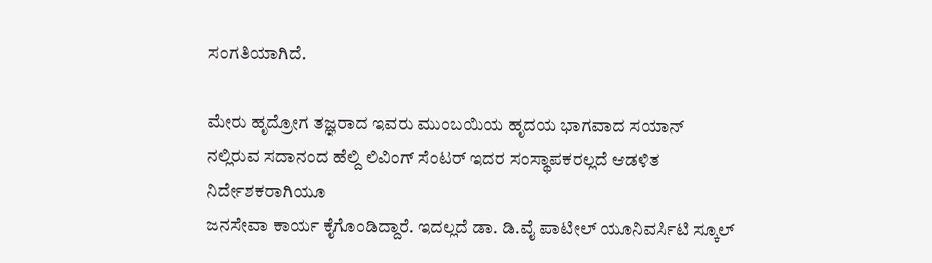ಸಂಗತಿಯಾಗಿದೆ.

ಮೇರು ಹೃದ್ರೋಗ ತಜ್ಞರಾದ ಇವರು ಮುಂಬಯಿಯ ಹೃದಯ ಭಾಗವಾದ ಸಯಾನ್ ನಲ್ಲಿರುವ ಸದಾನಂದ ಹೆಲ್ದಿ ಲಿವಿಂಗ್ ಸೆಂಟರ್ ಇದರ ಸಂಸ್ಥಾಪಕರಲ್ಲದೆ ಆಡಳಿತ ನಿರ್ದೇಶಕರಾಗಿಯೂ
ಜನಸೇವಾ ಕಾರ್ಯ ಕೈಗೊಂಡಿದ್ದಾರೆ. ಇದಲ್ಲದೆ ಡಾ. ಡಿ.ವೈ ಪಾಟೀಲ್ ಯೂನಿವರ್ಸಿಟಿ ಸ್ಕೂಲ್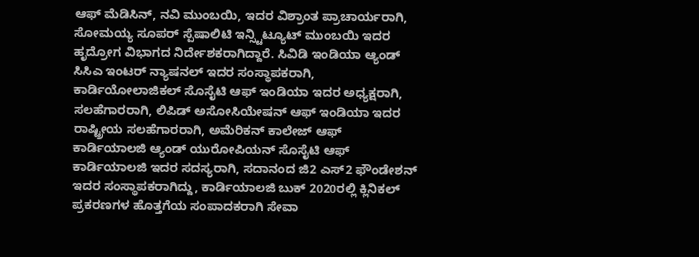ಆಫ್ ಮೆಡಿಸಿನ್, ನವಿ ಮುಂಬಯಿ, ಇದರ ವಿಶ್ರಾಂತ ಪ್ರಾಚಾರ್ಯರಾಗಿ, ಸೋಮಯ್ಯ ಸೂಪರ್ ಸ್ಪೆಷಾಲಿಟಿ ಇನ್ಸ್ಟಿಟ್ಯೂಟ್ ಮುಂಬಯಿ ಇದರ ಹೃದ್ರೋಗ ವಿಭಾಗದ ನಿರ್ದೇಶಕರಾಗಿದ್ದಾರೆ. ಸಿವಿಡಿ ಇಂಡಿಯಾ ಆ್ಯಂಡ್ ಸಿಸಿಎ ಇಂಟರ್ ನ್ಯಾಷನಲ್ ಇದರ ಸಂಸ್ಥಾಪಕರಾಗಿ, ಕಾರ್ಡಿಯೋಲಾಜಿಕಲ್ ಸೊಸೈಟಿ ಆಫ್ ಇಂಡಿಯಾ ಇದರ ಅಧ್ಯಕ್ಷರಾಗಿ, ಸಲಹೆಗಾರರಾಗಿ, ಲಿಪಿಡ್ ಅಸೋಸಿಯೇಷನ್ ಆಫ್ ಇಂಡಿಯಾ ಇದರ ರಾಷ್ಟ್ರೀಯ ಸಲಹೆಗಾರರಾಗಿ, ಅಮೆರಿಕನ್ ಕಾಲೇಜ್ ಆಫ್ ಕಾರ್ಡಿಯಾಲಜಿ ಆ್ಯಂಡ್ ಯುರೋಪಿಯನ್ ಸೊಸೈಟಿ ಆಫ್ ಕಾರ್ಡಿಯಾಲಜಿ ಇದರ ಸದಸ್ಯರಾಗಿ, ಸದಾನಂದ ಜಿ2 ಎಸ್2 ಫೌಂಡೇಶನ್ ಇದರ ಸಂಸ್ಥಾಪಕರಾಗಿದ್ದು, ಕಾರ್ಡಿಯಾಲಜಿ ಬುಕ್ 2020ರಲ್ಲಿ ಕ್ಲಿನಿಕಲ್ ಪ್ರಕರಣಗಳ ಹೊತ್ತಗೆಯ ಸಂಪಾದಕರಾಗಿ ಸೇವಾ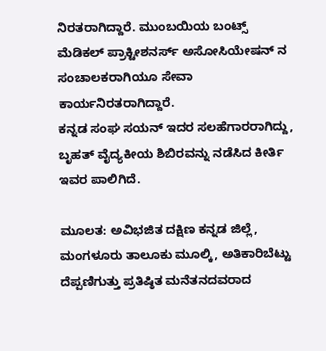ನಿರತರಾಗಿದ್ದಾರೆ. ಮುಂಬಯಿಯ ಬಂಟ್ಸ್ ಮೆಡಿಕಲ್ ಪ್ರಾಕ್ಟೀಶನರ್ಸ್ ಅಸೋಸಿಯೇಷನ್ ನ ಸಂಚಾಲಕರಾಗಿಯೂ ಸೇವಾ ಕಾರ್ಯನಿರತರಾಗಿದ್ದಾರೆ.
ಕನ್ನಡ ಸಂಘ ಸಯನ್ ಇದರ ಸಲಹೆಗಾರರಾಗಿದ್ದು, ಬೃಹತ್ ವೈದ್ಯಕೀಯ ಶಿಬಿರವನ್ನು ನಡೆಸಿದ ಕೀರ್ತಿ ಇವರ ಪಾಲಿಗಿದೆ.

ಮೂಲತ: ಅವಿಭಜಿತ ದಕ್ಷಿಣ ಕನ್ನಡ ಜಿಲ್ಲೆ, ಮಂಗಳೂರು ತಾಲೂಕು ಮೂಲ್ಕಿ, ಅತಿಕಾರಿಬೆಟ್ಟು ದೆಪ್ಪಣಿಗುತ್ತು ಪ್ರತಿಷ್ಠಿತ ಮನೆತನದವರಾದ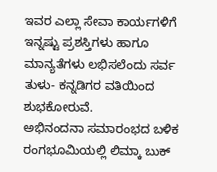ಇವರ ಎಲ್ಲಾ ಸೇವಾ ಕಾರ್ಯಗಳಿಗೆ ಇನ್ನಷ್ಟು ಪ್ರಶಸ್ತಿಗಳು ಹಾಗೂ ಮಾನ್ಯತೆಗಳು ಲಭಿಸಲೆಂದು ಸರ್ವ ತುಳು- ಕನ್ನಡಿಗರ ವತಿಯಿಂದ ಶುಭಕೋರುವೆ.
ಅಭಿನಂದನಾ ಸಮಾರಂಭದ ಬಳಿಕ ರಂಗಭೂಮಿಯಲ್ಲಿ ಲಿಮ್ಕಾ ಬುಕ್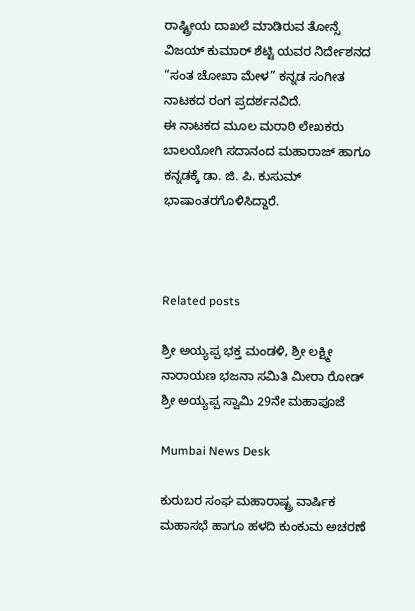ರಾಷ್ಟ್ರೀಯ ದಾಖಲೆ ಮಾಡಿರುವ ತೋನ್ಸೆ ವಿಜಯ್ ಕುಮಾರ್ ಶೆಟ್ಟಿ ಯವರ ನಿರ್ದೇಶನದ “ಸಂತ ಚೋಖಾ ಮೇಳ” ಕನ್ನಡ ಸಂಗೀತ ನಾಟಕದ ರಂಗ ಪ್ರದರ್ಶನವಿದೆ.
ಈ ನಾಟಕದ ಮೂಲ ಮರಾಠಿ ಲೇಖಕರು ಬಾಲಯೋಗಿ ಸದಾನಂದ ಮಹಾರಾಜ್ ಹಾಗೂ ಕನ್ನಡಕ್ಕೆ ಡಾ. ಜಿ. ಪಿ. ಕುಸುಮ್ ಭಾಷಾಂತರಗೊಳಿಸಿದ್ದಾರೆ.



Related posts

ಶ್ರೀ ಅಯ್ಯಪ್ಪ ಭಕ್ತ ಮಂಡಳಿ, ಶ್ರೀ ಲಕ್ಷ್ಮೀ ನಾರಾಯಣ ಭಜನಾ ಸಮಿತಿ ಮೀರಾ ರೋಡ್ ಶ್ರೀ ಅಯ್ಯಪ್ಪ ಸ್ವಾಮಿ 29ನೇ ಮಹಾಪೂಜೆ

Mumbai News Desk

ಕುರುಬರ ಸಂಘ ಮಹಾರಾಷ್ಟ್ರ ವಾರ್ಷಿಕ ಮಹಾಸಭೆ ಹಾಗೂ ಹಳದಿ ಕುಂಕುಮ ಅಚರಣೆ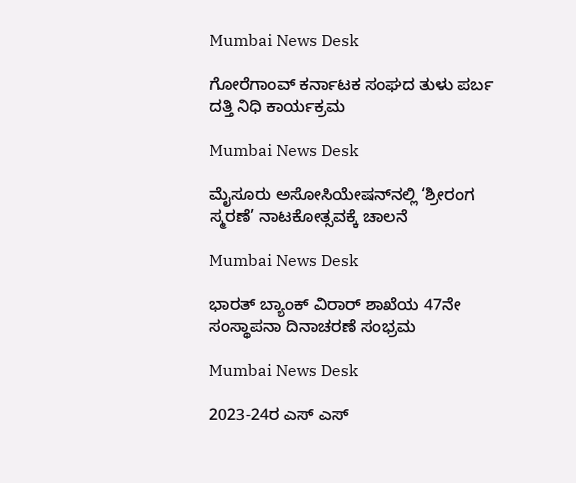Mumbai News Desk

ಗೋರೆಗಾಂವ್ ಕರ್ನಾಟಕ ಸಂಘದ ತುಳು ಪರ್ಬ ದತ್ತಿ ನಿಧಿ ಕಾರ್ಯಕ್ರಮ

Mumbai News Desk

ಮೈಸೂರು ಅಸೋಸಿಯೇಷನ್‌ನಲ್ಲಿ ‘ಶ್ರೀರಂಗ ಸ್ಮರಣೆ’ ನಾಟಕೋತ್ಸವಕ್ಕೆ ಚಾಲನೆ

Mumbai News Desk

ಭಾರತ್ ಬ್ಯಾಂಕ್ ವಿರಾರ್ ಶಾಖೆಯ 47ನೇ ಸಂಸ್ಥಾಪನಾ ದಿನಾಚರಣೆ ಸಂಭ್ರಮ

Mumbai News Desk

2023-24ರ ಎಸ್ ಎಸ್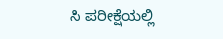ಸಿ ಪರೀಕ್ಷೆಯಲ್ಲಿ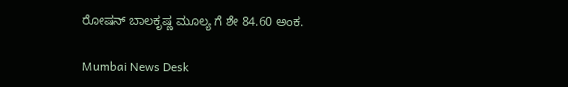ರೋಷನ್ ಬಾಲಕೃಷ್ಣ ಮೂಲ್ಯ ಗೆ ಶೇ 84.60 ಅಂಕ.

Mumbai News Desk